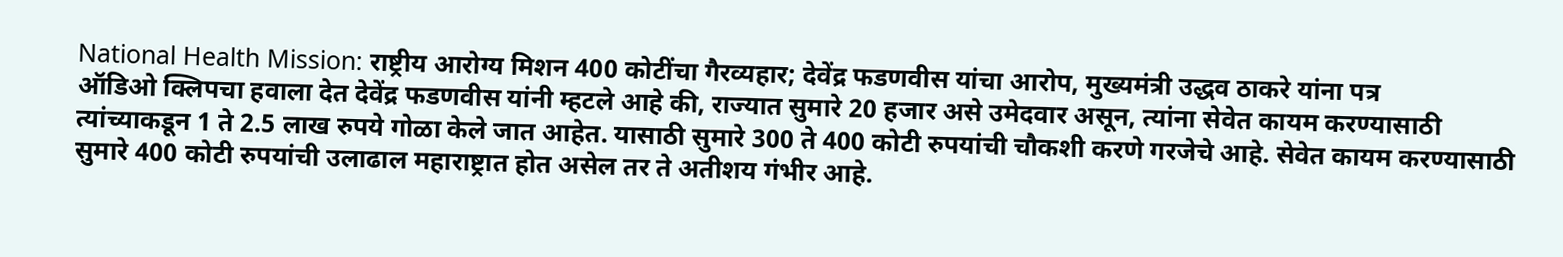National Health Mission: राष्ट्रीय आरोग्य मिशन 400 कोटींचा गैरव्यहार; देवेंद्र फडणवीस यांचा आरोप, मुख्यमंत्री उद्धव ठाकरे यांना पत्र
ऑडिओ क्लिपचा हवाला देत देवेंद्र फडणवीस यांनी म्हटले आहे की, राज्यात सुमारे 20 हजार असे उमेदवार असून, त्यांना सेवेत कायम करण्यासाठी त्यांच्याकडून 1 ते 2.5 लाख रुपये गोळा केले जात आहेत. यासाठी सुमारे 300 ते 400 कोटी रुपयांची चौकशी करणे गरजेचे आहे. सेवेत कायम करण्यासाठी सुमारे 400 कोटी रुपयांची उलाढाल महाराष्ट्रात होत असेल तर ते अतीशय गंभीर आहे.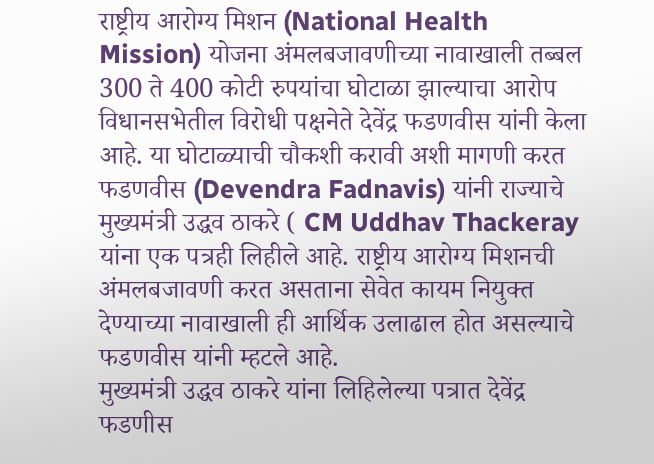राष्ट्रीय आरोग्य मिशन (National Health Mission) योजना अंमलबजावणीच्या नावाखाली तब्बल 300 ते 400 कोटी रुपयांचा घोटाळा झाल्याचा आरोप विधानसभेतील विरोधी पक्षनेते देवेंद्र फडणवीस यांनी केला आहे. या घोटाळ्याची चौकशी करावी अशी मागणी करत फडणवीस (Devendra Fadnavis) यांनी राज्याचे मुख्यमंत्री उद्धव ठाकरे ( CM Uddhav Thackeray यांना एक पत्रही लिहीले आहे. राष्ट्रीय आरोग्य मिशनची अंमलबजावणी करत असताना सेवेत कायम नियुक्त देण्याच्या नावाखाली ही आर्थिक उलाढाल होत असल्याचे फडणवीस यांनी म्हटले आहे.
मुख्यमंत्री उद्धव ठाकरे यांना लिहिलेल्या पत्रात देवेंद्र फडणीस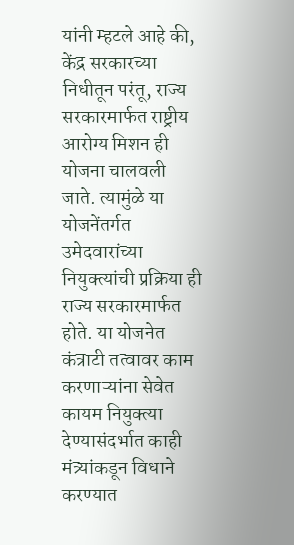यांनी म्हटले आहे की, केंद्र सरकारच्या निधीतून परंतू, राज्य सरकारमार्फत राष्ट्रीय आरोग्य मिशन ही योजना चालवली जाते. त्यामुंळे या योजनेंतर्गत उमेदवारांच्या नियुक्त्यांची प्रक्रिया ही राज्य सरकारमार्फत होते. या योजनेत कंत्राटी तत्वावर काम करणाऱ्यांना सेवेत कायम नियुक्त्या देण्यासंदर्भात काही मंत्र्यांकडून विधाने करण्यात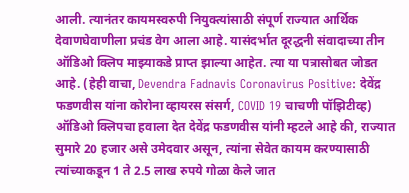आली. त्यानंतर कायमस्वरुपी नियुक्त्यांसाठी संपूर्ण राज्यात आर्थिक देवाणघेवाणीला प्रचंड वेग आला आहे. यासंदर्भात दूरद्धनी संवादाच्या तीन ऑडिओ क्लिप माझ्याकडे प्राप्त झाल्या आहेत. त्या या पत्रासोबत जोडत आहे. (हेही वाचा, Devendra Fadnavis Coronavirus Positive: देवेंद्र फडणवीस यांना कोरोना व्हायरस संसर्ग, COVID 19 चाचणी पॉझिटीव्ह)
ऑडिओ क्लिपचा हवाला देत देवेंद्र फडणवीस यांनी म्हटले आहे की, राज्यात सुमारे 20 हजार असे उमेदवार असून, त्यांना सेवेत कायम करण्यासाठी त्यांच्याकडून 1 ते 2.5 लाख रुपये गोळा केले जात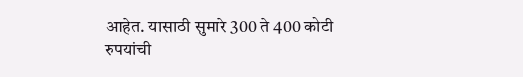आहेत. यासाठी सुमारे 300 ते 400 कोटी रुपयांची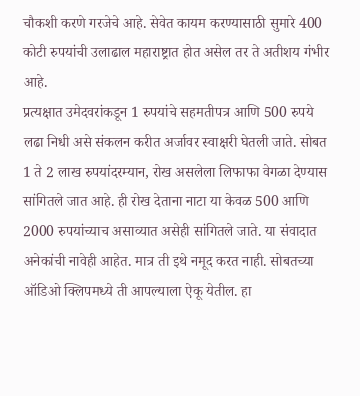चौकशी करणे गरजेचे आहे. सेवेत कायम करण्यासाठी सुमारे 400 कोटी रुपयांची उलाढाल महाराष्ट्रात होत असेल तर ते अतीशय गंभीर आहे.
प्रत्यक्षात उमेदवरांकडून 1 रुपयांचे सहमतीपत्र आणि 500 रुपये लढा निधी असे संकलन करीत अर्जावर स्वाक्षरी घेतली जाते. सोबत 1 ते 2 लाख रुपयांदरम्यान, रोख असलेला लिफाफा वेगळा देण्यास सांगितले जात आहे. ही रोख देताना नाटा या केवळ 500 आणि 2000 रुपयांच्याच असाव्यात असेही सांगितले जाते. या संवादात अनेकांची नावेही आहेत. मात्र ती इथे नमूद करत नाही. सोबतच्या ऑडिओ क्लिपमध्ये ती आपल्याला ऐकू येतील. हा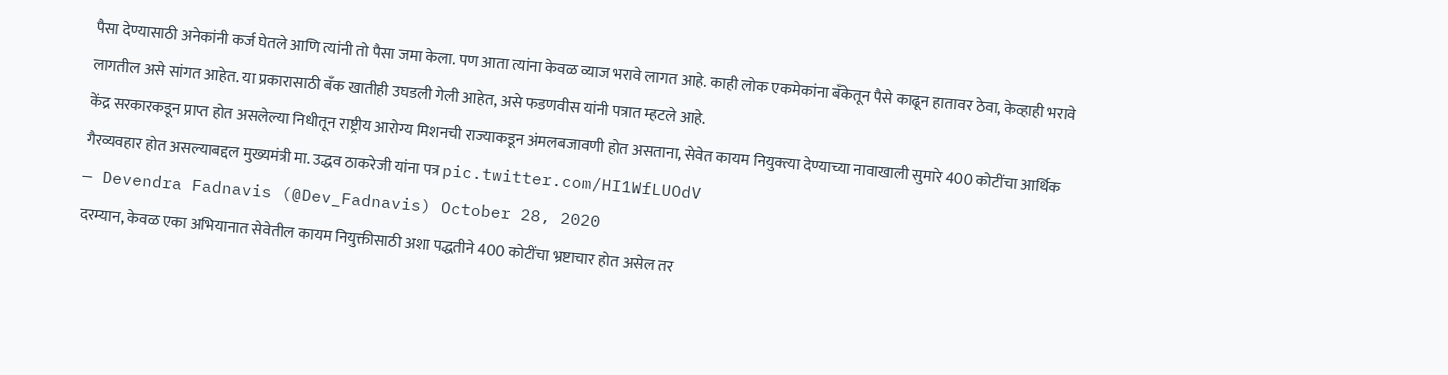पैसा देण्यासाठी अनेकांनी कर्ज घेतले आणि त्यांनी तो पैसा जमा केला. पण आता त्यांना केवळ व्याज भरावे लागत आहे. काही लोक एकमेकांना बँकेतून पैसे काढून हातावर ठेवा, केव्हाही भरावे लागतील असे सांगत आहेत. या प्रकारासाठी बँक खातीही उघडली गेली आहेत, असे फडणवीस यांनी पत्रात म्हटले आहे.
केंद्र सरकारकडून प्राप्त होत असलेल्या निधीतून राष्ट्रीय आरोग्य मिशनची राज्याकडून अंमलबजावणी होत असताना, सेवेत कायम नियुक्त्या देण्याच्या नावाखाली सुमारे 400 कोटींचा आर्थिक गैरव्यवहार होत असल्याबद्दल मुख्यमंत्री मा. उद्धव ठाकरेजी यांना पत्र pic.twitter.com/HI1WfLUOdV
— Devendra Fadnavis (@Dev_Fadnavis) October 28, 2020
दरम्यान, केवळ एका अभियानात सेवेतील कायम नियुक्तीसाठी अशा पद्धतीने 400 कोटींचा भ्रष्टाचार होत असेल तर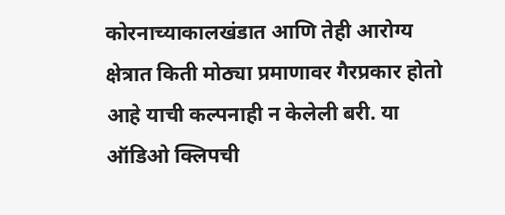कोरनाच्याकालखंडात आणि तेही आरोग्य क्षेत्रात किती मोठ्या प्रमाणावर गैरप्रकार होतो आहे याची कल्पनाही न केलेली बरी. या ऑडिओ क्लिपची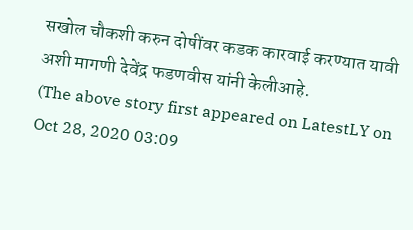सखोल चौकशी करुन दोषींवर कडक कारवाई करण्यात यावी अशी मागणी देवेंद्र फडणवीस यांनी केलीआहे.
(The above story first appeared on LatestLY on Oct 28, 2020 03:09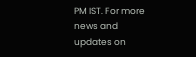PM IST. For more news and updates on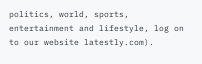politics, world, sports, entertainment and lifestyle, log on to our website latestly.com).